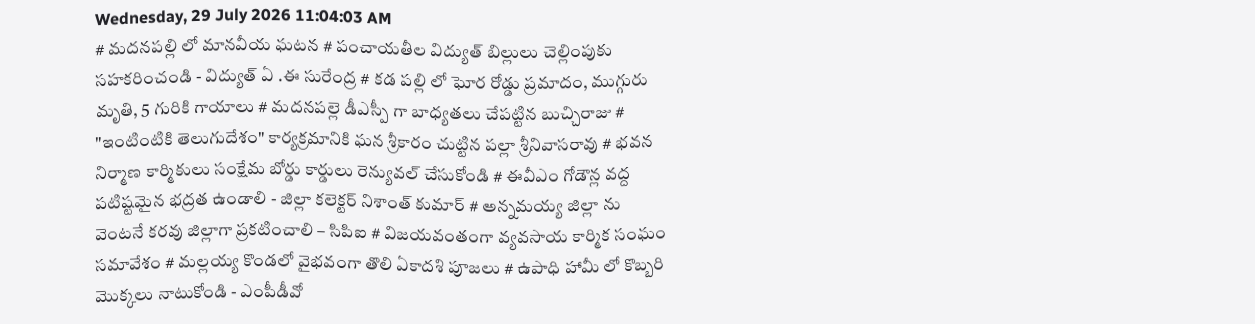Wednesday, 29 July 2026 11:04:03 AM
# మదనపల్లి లో మానవీయ ఘటన # పంచాయతీల విద్యుత్ బిల్లులు చెల్లింపుకు సహకరించండి - విద్యుత్ ఏ .ఈ సురేంద్ర # కడ పల్లి లో ఘోర రోడ్డు ప్రమాదం, ముగ్గురు మృతి, 5 గురికి గాయాలు # మదనపల్లె డీఎస్పీ గా బాధ్యతలు చేపట్టిన బుచ్చిరాజు # "ఇంటింటికి తెలుగుదేశం" కార్యక్రమానికి ఘన శ్రీకారం చుట్టిన పల్లా శ్రీనివాసరావు # భవన నిర్మాణ కార్మికులు సంక్షేమ బోర్డు కార్డులు రెన్యువల్ చేసుకోండి # ఈవీఎం గోడౌన్ల వద్ద పటిష్టమైన భద్రత ఉండాలి - జిల్లా కలెక్టర్ నిశాంత్ కుమార్ # అన్నమయ్య జిల్లా ను వెంటనే కరవు జిల్లాగా ప్రకటించాలి – సిపిఐ # విజయవంతంగా వ్యవసాయ కార్మిక సంఘం సమావేశం # మల్లయ్య కొండలో వైభవంగా తొలి ఏకాదశి పూజలు # ఉపాధి హామీ లో కొబ్బరి మొక్కలు నాటుకోండి - ఎంపీడీవో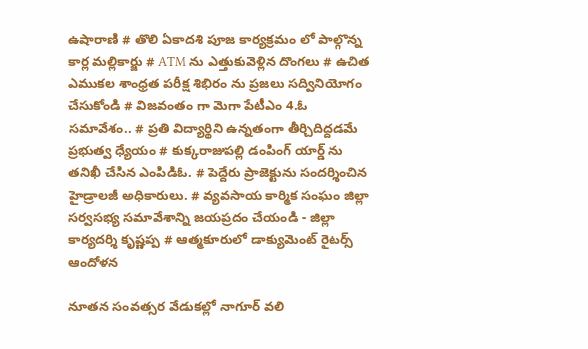ఉషారాణి # తొలి ఏకాదశి పూజ కార్యక్రమం లో పాల్గొన్న కార్ల మల్లికార్జు # ATM ను ఎత్తుకువెళ్లిన దొంగలు # ఉచిత ఎముకల శాంధ్రత పరీక్ష శిభిరం ను ప్రజలు సద్వినియోగం చేసుకోండి # విజవంతం గా మెగా పేటీఎం 4.ఓ సమావేశం.. # ప్రతి విద్యార్థిని ఉన్నతంగా తీర్చిదిద్దడమే ప్రభుత్వ ధ్యేయం # కుక్కరాజుపల్లి డంపింగ్ యార్డ్ ను తనిఖీ చేసిన ఎంపిడిఓ. # పెద్దేరు ప్రాజెక్టును సందర్శించిన హైడ్రాలజీ అధికారులు. # వ్యవసాయ కార్మిక సంఘం జిల్లా సర్వసభ్య సమావేశాన్ని జయప్రదం చేయండి - జిల్లా కార్యదర్శి కృష్ణప్ప # ఆత్మకూరులో డాక్యుమెంట్ రైటర్స్ ఆందోళన

నూతన సంవత్సర వేడుకల్లో నాగూర్ వలి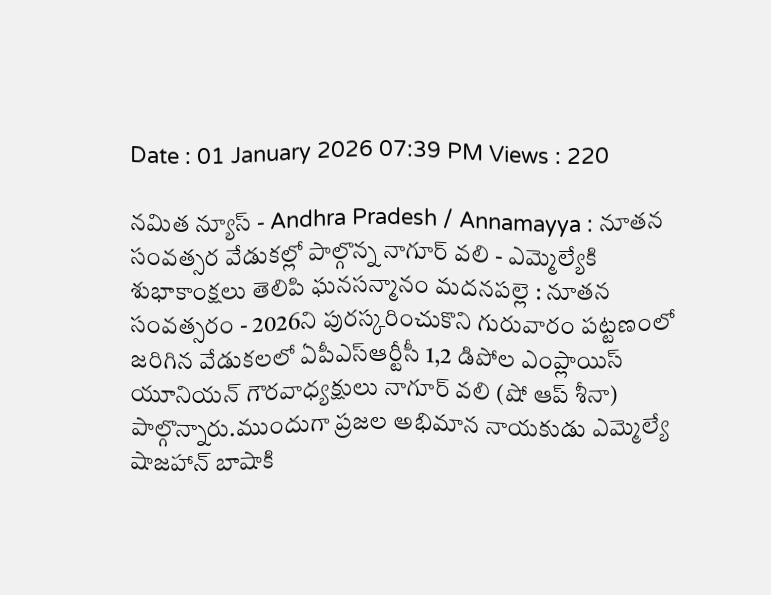Date : 01 January 2026 07:39 PM Views : 220

నమిత న్యూస్ - Andhra Pradesh / Annamayya : నూతన సంవత్సర వేడుకల్లో పాల్గొన్న నాగూర్ వలి - ఎమ్మెల్యేకి శుభాకాంక్షలు తెలిపి ఘనసన్మానం మదనపల్లె : నూతన సంవత్సరం - 2026ని పురస్కరించుకొని గురువారం పట్టణంలో జరిగిన వేడుకలలో ఏపీఎస్ఆర్టీసీ 1,2 డిపోల ఎంప్లాయిస్ యూనియన్ గౌరవాధ్యక్షులు నాగూర్ వలి (షో ఆప్ శీనా) పాల్గొన్నారు.ముందుగా ప్రజల అభిమాన నాయకుడు ఎమ్మెల్యే షాజహాన్ బాషాకి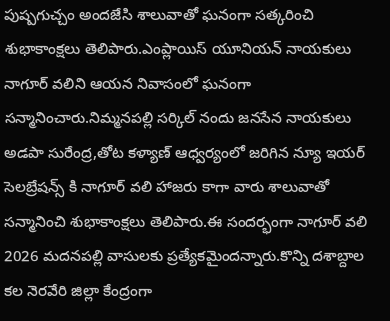పుష్పగుచ్చం అందజేసి శాలువాతో ఘనంగా సత్కరించి శుభాకాంక్షలు తెలిపారు.ఎంప్లాయిస్ యూనియన్ నాయకులు నాగూర్ వలిని ఆయన నివాసంలో ఘనంగా సన్మానించారు.నిమ్మనపల్లి సర్కిల్ నందు జనసేన నాయకులు అడపా సురేంద్ర,తోట కళ్యాణ్ ఆధ్వర్యంలో జరిగిన న్యూ ఇయర్ సెలబ్రేషన్స్ కి నాగూర్ వలి హాజరు కాగా వారు శాలువాతో సన్మానించి శుభాకాంక్షలు తెలిపారు.ఈ సందర్భంగా నాగూర్ వలి 2026 మదనపల్లి వాసులకు ప్రత్యేకమైందన్నారు.కొన్ని దశాబ్దాల కల నెరవేరి జిల్లా కేంద్రంగా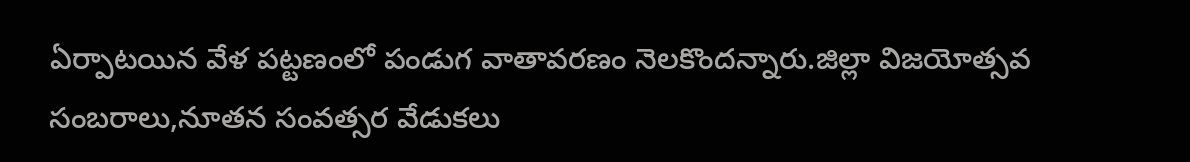ఏర్పాటయిన వేళ పట్టణంలో పండుగ వాతావరణం నెలకొందన్నారు.జిల్లా విజయోత్సవ సంబరాలు,నూతన సంవత్సర వేడుకలు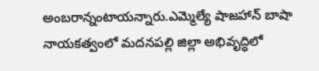అంబరాన్నంటాయన్నారు.ఎమ్మెల్యే షాజహాన్ బాషా నాయకత్వంలో మదనపల్లి జిల్లా అభివృద్ధిలో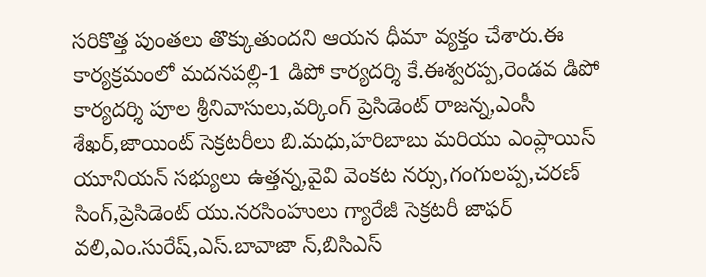సరికొత్త పుంతలు తొక్కుతుందని ఆయన ధీమా వ్యక్తం చేశారు.ఈ కార్యక్రమంలో మదనపల్లి-1 డిపో కార్యదర్శి కే.ఈశ్వరప్ప,రెండవ డిపో కార్యదర్శి పూల శ్రీనివాసులు,వర్కింగ్ ప్రెసిడెంట్ రాజన్న,ఎంసీ శేఖర్,జాయింట్ సెక్రటరీలు బి.మధు,హరిబాబు మరియు ఎంప్లాయిస్ యూనియన్ సభ్యులు ఉత్తన్న,వైవి వెంకట నర్సు,గంగులప్ప,చరణ్ సింగ్,ప్రెసిడెంట్ యు.నరసింహులు గ్యారేజీ సెక్రటరీ జాఫర్ వలి,ఎం.సురేష్,ఎస్.బావాజా న్,బిసిఎస్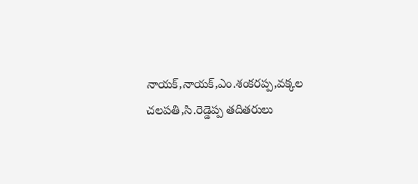నాయక్,నాయక్,ఎం.శంకరప్ప,వక్కల చలపతి,సి.రెడ్డెప్ప తదితరులు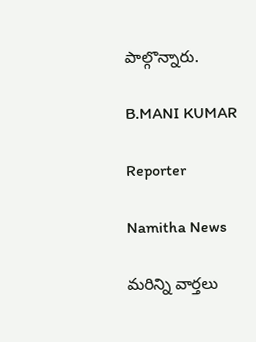పాల్గొన్నారు.

B.MANI KUMAR

Reporter

Namitha News

మరిన్ని వార్తలు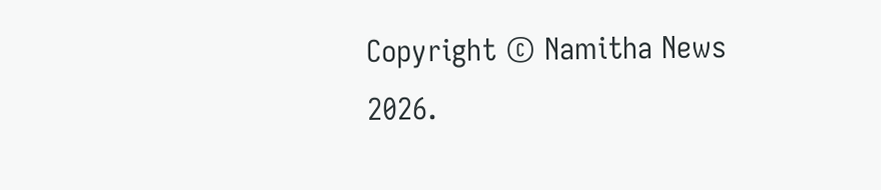Copyright © Namitha News 2026.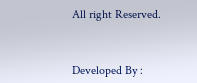All right Reserved.



Developed By :